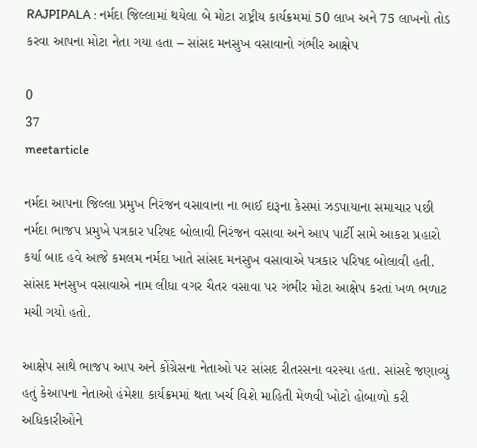RAJPIPALA : નર્મદા જિલ્લામાં થયેલા બે મોટા રાષ્ટ્રીય કાર્યક્રમમાં 50 લાખ અને 75 લાખનો તોડ કરવા આપના મોટા નેતા ગયા હતા – સાંસદ મનસુખ વસાવાનો ગંભીર આક્ષેપ

0
37
meetarticle

નર્મદા આપના જિલ્લા પ્રમુખ નિરંજન વસાવાના ના ભાઈ દારૂના કેસમાં ઝડપાયાના સમાચાર પછી નર્મદા ભાજપ પ્રમુખે પત્રકાર પરિષદ બોલાવી નિરંજન વસાવા અને આપ પાર્ટી સામે આકરા પ્રહારો કર્યા બાદ હવે આજે કમલમ નર્મદા ખાતે સાંસદ મનસુખ વસાવાએ પત્રકાર પરિષદ બોલાવી હતી. સાંસદ મનસુખ વસાવાએ નામ લીધા વગર ચૈતર વસાવા પર ગંભીર મોટા આક્ષેપ કરતાં ખળ ભળાટ મચી ગયો હતો.

આક્ષેપ સાથે ભાજપ આપ અને કોંગ્રેસના નેતાઓ પર સાંસદ રીતરસના વરસ્યા હતા. સાંસદે જણાવ્યું હતું કેઆપના નેતાઓ હંમેશા કાર્યક્રમમાં થતા ખર્ચ વિશે માહિતી મેળવી ખોટો હોબાળો કરી અધિકારીઓને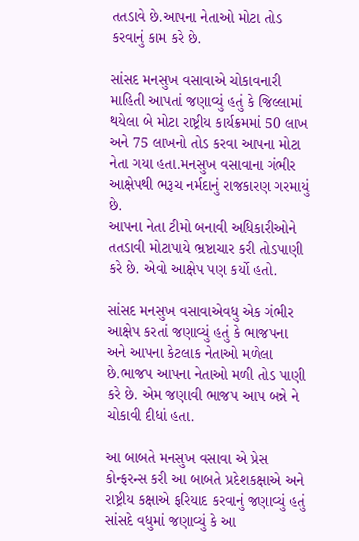તતડાવે છે.આપના નેતાઓ મોટા તોડ કરવાનું કામ કરે છે.

સાંસદ મનસુખ વસાવાએ ચોકાવનારી માહિતી આપતાં જણાવ્યું હતું કે જિલ્લામાં થયેલા બે મોટા રાષ્ટ્રીય કાર્યક્રમમાં 50 લાખ અને 75 લાખનો તોડ કરવા આપના મોટા નેતા ગયા હતા.મનસુખ વસાવાના ગંભીર આક્ષેપથી ભરૂચ નર્મદાનું રાજકારણ ગરમાયું છે.
આપના નેતા ટીમો બનાવી અધિકારીઓને તતડાવી મોટાપાયે ભ્રષ્ટાચાર કરી તોડપાણી કરે છે. એવો આક્ષેપ પણ કર્યો હતો.

સાંસદ મનસુખ વસાવાએવધુ એક ગંભીર આક્ષેપ કરતાં જણાવ્યું હતું કે ભાજપના અને આપના કેટલાક નેતાઓ મળેલા છે.ભાજપ આપના નેતાઓ મળી તોડ પાણી કરે છે. એમ જણાવી ભાજપ આપ બન્ને ને ચોકાવી દીધાં હતા.

આ બાબતે મનસુખ વસાવા એ પ્રેસ કોન્ફરન્સ કરી આ બાબતે પ્રદેશકક્ષાએ અને રાષ્ટ્રીય કક્ષાએ ફરિયાદ કરવાનું જણાવ્યું હતું
સાંસદે વધુમાં જણાવ્યું કે આ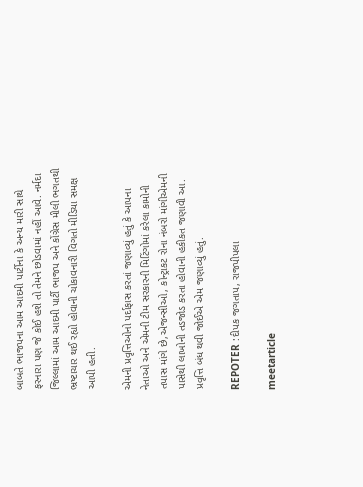બાબતે ભાજપના આમ આદમી પાર્ટીના કે અન્ય મારી સાથે ફરનારા પણ જે કોઈ હશે તો તેમને છોડવામાં નહીં આવે. નર્મદા જિલ્લામાં આમ આદમી પાર્ટી ભાજપ અને કોંગ્રેસ મીલી ભગતથી ભ્રષ્ટાચાર થઈ રહ્યો હોવાની ચોકાવનારી વિગતો મીડિયા સમક્ષ આપી હતી.

એમની પ્રવૃત્તિઓનો પર્દાફાસ કરતાં જણાવ્યું હતું કે આપના નેતાઓ અને એમની ટીમ સરકારની મિટિંગોમાં કરેલા કામોની તપાસ માંગે છે,એજન્સીઓ, કોન્ટ્રાકટ રોના નંબરો માંગીએમની પાસેથી લાખોની તડજોડ કરતા હોવાની હકીકત જણાવી આ. પ્રવૃત્તિ બંધ થવી જોઈએ એમ જણાવ્યું હતું.

REPOTER :દીપક જગતાપ, રાજપીપલા

meetarticle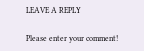LEAVE A REPLY

Please enter your comment!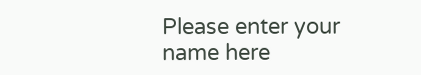Please enter your name here